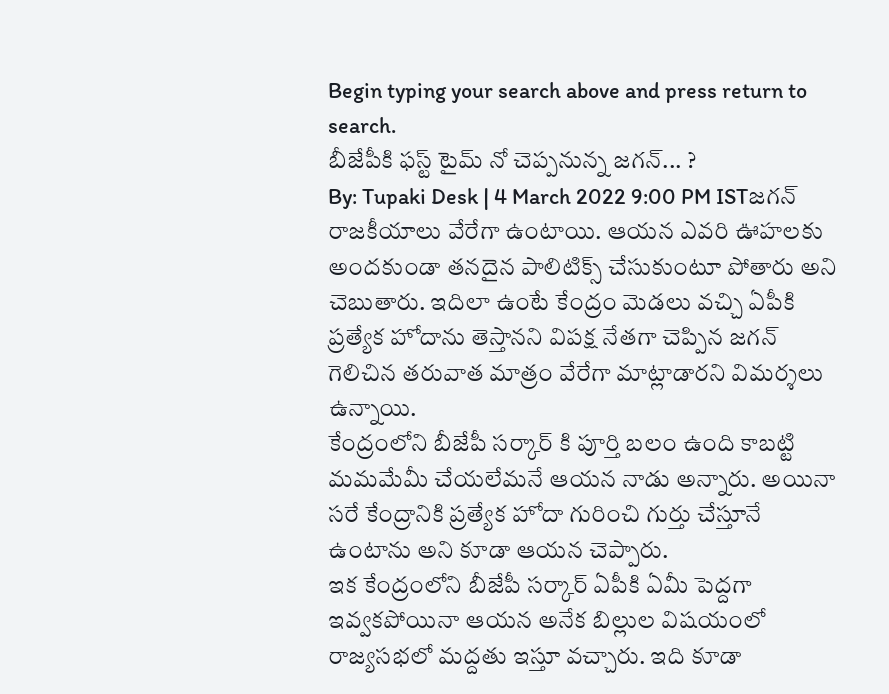Begin typing your search above and press return to search.
బీజేపీకి ఫస్ట్ టైమ్ నో చెప్పనున్న జగన్... ?
By: Tupaki Desk | 4 March 2022 9:00 PM ISTజగన్ రాజకీయాలు వేరేగా ఉంటాయి. ఆయన ఎవరి ఊహలకు అందకుండా తనదైన పాలిటిక్స్ చేసుకుంటూ పోతారు అని చెబుతారు. ఇదిలా ఉంటే కేంద్రం మెడలు వచ్చి ఏపీకి ప్రత్యేక హోదాను తెస్తానని విపక్ష నేతగా చెప్పిన జగన్ గెలిచిన తరువాత మాత్రం వేరేగా మాట్లాడారని విమర్శలు ఉన్నాయి.
కేంద్రంలోని బీజేపీ సర్కార్ కి పూర్తి బలం ఉంది కాబట్టి మమమేమీ చేయలేమనే ఆయన నాడు అన్నారు. అయినా సరే కేంద్రానికి ప్రత్యేక హోదా గురించి గుర్తు చేస్తూనే ఉంటాను అని కూడా ఆయన చెప్పారు.
ఇక కేంద్రంలోని బీజేపీ సర్కార్ ఏపీకి ఏమీ పెద్దగా ఇవ్వకపోయినా ఆయన అనేక బిల్లుల విషయంలో రాజ్యసభలో మద్దతు ఇస్తూ వచ్చారు. ఇది కూడా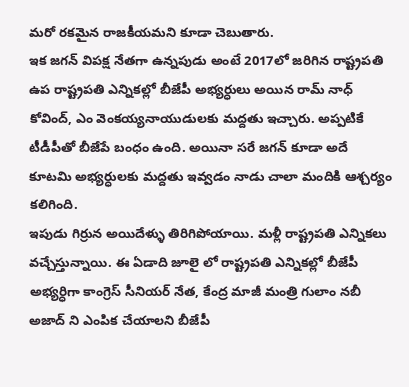మరో రకమైన రాజకీయమని కూడా చెబుతారు.
ఇక జగన్ విపక్ష నేతగా ఉన్నపుడు అంటే 2017లో జరిగిన రాష్ట్రపతి ఉప రాష్ట్రపతి ఎన్నికల్లో బీజేపీ అభ్యర్ధులు అయిన రామ్ నాధ్ కోవింద్, ఎం వెంకయ్యనాయుడులకు మద్దతు ఇచ్చారు. అప్పటికే టీడీపీతో బీజేపే బంధం ఉంది. అయినా సరే జగన్ కూడా అదే కూటమి అభ్యర్ధులకు మద్దతు ఇవ్వడం నాడు చాలా మందికి ఆశ్చర్యం కలిగింది.
ఇపుడు గిర్రున అయిదేళ్ళు తిరిగిపోయాయి. మళ్లీ రాష్ట్రపతి ఎన్నికలు వచ్చేస్తున్నాయి. ఈ ఏడాది జూలై లో రాష్ట్రపతి ఎన్నికల్లో బీజేపీ అభ్యర్ధిగా కాంగ్రెస్ సీనియర్ నేత, కేంద్ర మాజీ మంత్రి గులాం నబీ అజాద్ ని ఎంపిక చేయాలని బీజేపీ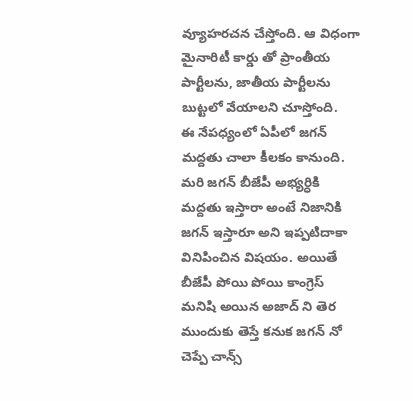వ్యూహరచన చేస్తోంది. ఆ విధంగా మైనారిటీ కార్డు తో ప్రాంతీయ పార్టీలను, జాతీయ పార్టీలను బుట్టలో వేయాలని చూస్తోంది.
ఈ నేపధ్యంలో ఏపీలో జగన్ మద్దతు చాలా కీలకం కానుంది. మరి జగన్ బీజేపీ అభ్యర్ధికి మద్దతు ఇస్తారా అంటే నిజానికి జగన్ ఇస్తారూ అని ఇప్పటిదాకా వినిపించిన విషయం. అయితే బీజేపీ పోయి పోయి కాంగ్రెస్ మనిషి అయిన అజాద్ ని తెర ముందుకు తెస్తే కనుక జగన్ నో చెప్పే చాన్స్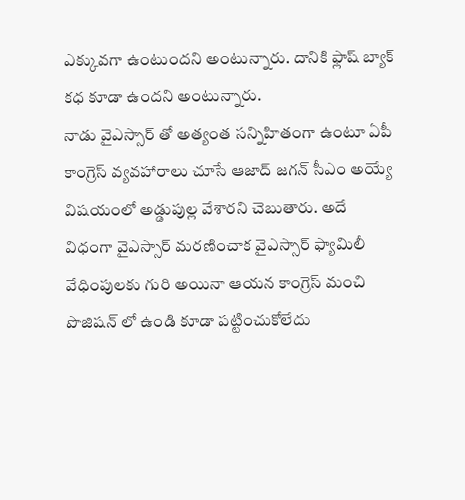ఎక్కువగా ఉంటుందని అంటున్నారు. దానికి ఫ్లాష్ బ్యాక్ కధ కూడా ఉందని అంటున్నారు.
నాడు వైఎస్సార్ తో అత్యంత సన్నిహితంగా ఉంటూ ఏపీ కాంగ్రెస్ వ్యవహారాలు చూసే ఆజాద్ జగన్ సీఎం అయ్యే విషయంలో అడ్డుపుల్ల వేశారని చెబుతారు. అదే విధంగా వైఎస్సార్ మరణించాక వైఎస్సార్ ఫ్యామిలీ వేధింపులకు గురి అయినా ఆయన కాంగ్రెస్ మంచి పొజిషన్ లో ఉండి కూడా పట్టించుకోలేదు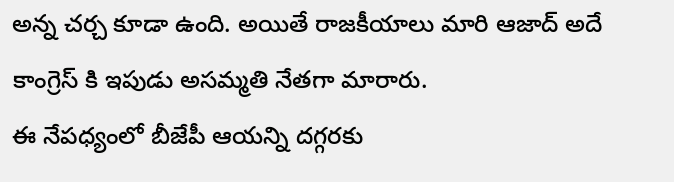అన్న చర్చ కూడా ఉంది. అయితే రాజకీయాలు మారి ఆజాద్ అదే కాంగ్రెస్ కి ఇపుడు అసమ్మతి నేతగా మారారు.
ఈ నేపధ్యంలో బీజేపీ ఆయన్ని దగ్గరకు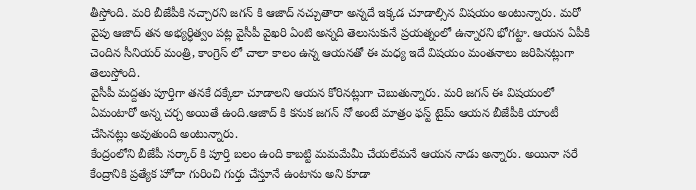తీస్తోంది. మరి బీజేపీకి నచ్చారని జగన్ కి ఆజాద్ నచ్చుతారా అన్నదే ఇక్కడ చూడాల్సిన విషయం అంటున్నారు. మరో వైపు ఆజాద్ తన అభ్యర్ధిత్వం పట్ల వైసీపీ వైఖరి ఏంటి అన్నది తెలుసుకునే ప్రయత్నంలో ఉన్నారని భోగట్టా. ఆయన ఏపీకి చెందిన సీనియర్ మంత్రి, కాంగ్రెస్ లో చాలా కాలం ఉన్న ఆయనతో ఈ మధ్య ఇదే విషయం మంతనాలు జరిపినట్లుగా తెలుస్తోంది.
వైసీపీ మద్దతు పూర్తిగా తనకే దక్కేలా చూడాలని ఆయన కోరినట్లుగా చెబుతున్నారు. మరి జగన్ ఈ విషయంలో ఏమంటారో అన్న చర్చ అయితే ఉంది.ఆజాద్ కి కనుక జగన్ నో అంటే మాత్రం ఫస్ట్ టైమ్ ఆయన బీజేపీకి యాంటీ చేసినట్లు అవుతుంది అంటున్నారు.
కేంద్రంలోని బీజేపీ సర్కార్ కి పూర్తి బలం ఉంది కాబట్టి మమమేమీ చేయలేమనే ఆయన నాడు అన్నారు. అయినా సరే కేంద్రానికి ప్రత్యేక హోదా గురించి గుర్తు చేస్తూనే ఉంటాను అని కూడా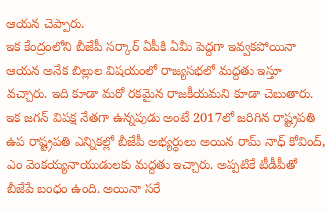ఆయన చెప్పారు.
ఇక కేంద్రంలోని బీజేపీ సర్కార్ ఏపీకి ఏమీ పెద్దగా ఇవ్వకపోయినా ఆయన అనేక బిల్లుల విషయంలో రాజ్యసభలో మద్దతు ఇస్తూ వచ్చారు. ఇది కూడా మరో రకమైన రాజకీయమని కూడా చెబుతారు.
ఇక జగన్ విపక్ష నేతగా ఉన్నపుడు అంటే 2017లో జరిగిన రాష్ట్రపతి ఉప రాష్ట్రపతి ఎన్నికల్లో బీజేపీ అభ్యర్ధులు అయిన రామ్ నాధ్ కోవింద్, ఎం వెంకయ్యనాయుడులకు మద్దతు ఇచ్చారు. అప్పటికే టీడీపీతో బీజేపే బంధం ఉంది. అయినా సరే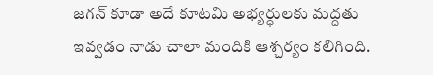జగన్ కూడా అదే కూటమి అభ్యర్ధులకు మద్దతు ఇవ్వడం నాడు చాలా మందికి ఆశ్చర్యం కలిగింది.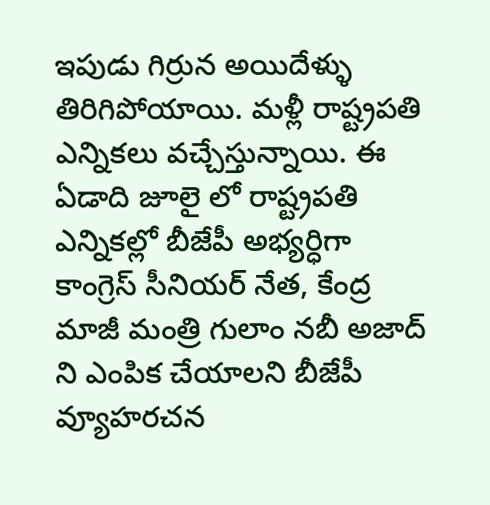ఇపుడు గిర్రున అయిదేళ్ళు తిరిగిపోయాయి. మళ్లీ రాష్ట్రపతి ఎన్నికలు వచ్చేస్తున్నాయి. ఈ ఏడాది జూలై లో రాష్ట్రపతి ఎన్నికల్లో బీజేపీ అభ్యర్ధిగా కాంగ్రెస్ సీనియర్ నేత, కేంద్ర మాజీ మంత్రి గులాం నబీ అజాద్ ని ఎంపిక చేయాలని బీజేపీ వ్యూహరచన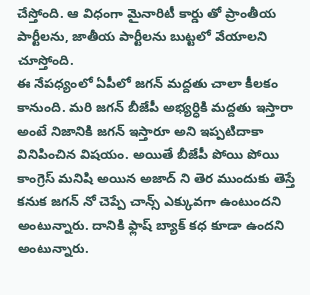చేస్తోంది. ఆ విధంగా మైనారిటీ కార్డు తో ప్రాంతీయ పార్టీలను, జాతీయ పార్టీలను బుట్టలో వేయాలని చూస్తోంది.
ఈ నేపధ్యంలో ఏపీలో జగన్ మద్దతు చాలా కీలకం కానుంది. మరి జగన్ బీజేపీ అభ్యర్ధికి మద్దతు ఇస్తారా అంటే నిజానికి జగన్ ఇస్తారూ అని ఇప్పటిదాకా వినిపించిన విషయం. అయితే బీజేపీ పోయి పోయి కాంగ్రెస్ మనిషి అయిన అజాద్ ని తెర ముందుకు తెస్తే కనుక జగన్ నో చెప్పే చాన్స్ ఎక్కువగా ఉంటుందని అంటున్నారు. దానికి ఫ్లాష్ బ్యాక్ కధ కూడా ఉందని అంటున్నారు.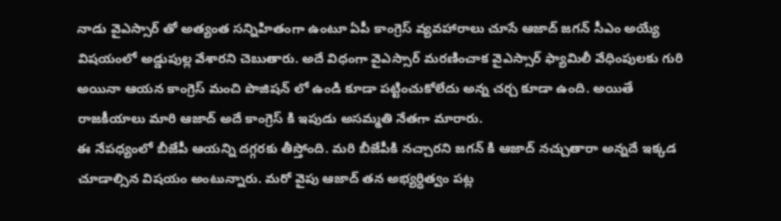నాడు వైఎస్సార్ తో అత్యంత సన్నిహితంగా ఉంటూ ఏపీ కాంగ్రెస్ వ్యవహారాలు చూసే ఆజాద్ జగన్ సీఎం అయ్యే విషయంలో అడ్డుపుల్ల వేశారని చెబుతారు. అదే విధంగా వైఎస్సార్ మరణించాక వైఎస్సార్ ఫ్యామిలీ వేధింపులకు గురి అయినా ఆయన కాంగ్రెస్ మంచి పొజిషన్ లో ఉండి కూడా పట్టించుకోలేదు అన్న చర్చ కూడా ఉంది. అయితే రాజకీయాలు మారి ఆజాద్ అదే కాంగ్రెస్ కి ఇపుడు అసమ్మతి నేతగా మారారు.
ఈ నేపధ్యంలో బీజేపీ ఆయన్ని దగ్గరకు తీస్తోంది. మరి బీజేపీకి నచ్చారని జగన్ కి ఆజాద్ నచ్చుతారా అన్నదే ఇక్కడ చూడాల్సిన విషయం అంటున్నారు. మరో వైపు ఆజాద్ తన అభ్యర్ధిత్వం పట్ల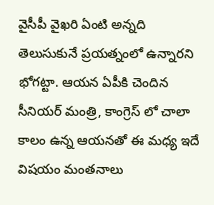వైసీపీ వైఖరి ఏంటి అన్నది తెలుసుకునే ప్రయత్నంలో ఉన్నారని భోగట్టా. ఆయన ఏపీకి చెందిన సీనియర్ మంత్రి, కాంగ్రెస్ లో చాలా కాలం ఉన్న ఆయనతో ఈ మధ్య ఇదే విషయం మంతనాలు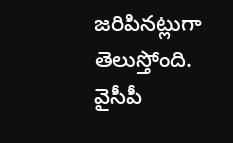జరిపినట్లుగా తెలుస్తోంది.
వైసీపీ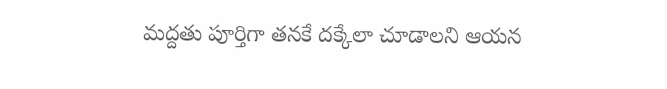మద్దతు పూర్తిగా తనకే దక్కేలా చూడాలని ఆయన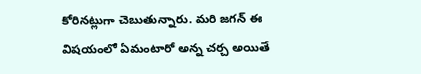కోరినట్లుగా చెబుతున్నారు. మరి జగన్ ఈ విషయంలో ఏమంటారో అన్న చర్చ అయితే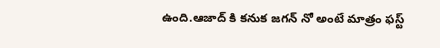ఉంది.ఆజాద్ కి కనుక జగన్ నో అంటే మాత్రం ఫస్ట్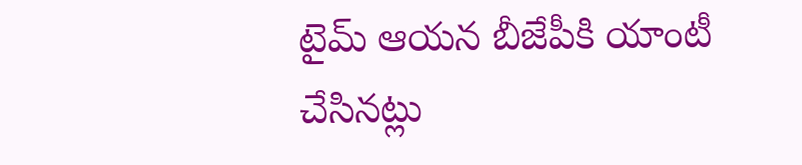టైమ్ ఆయన బీజేపీకి యాంటీ చేసినట్లు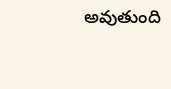అవుతుంది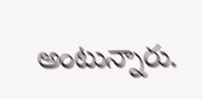అంటున్నారు.